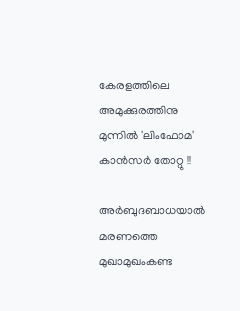കേരളത്തിലെ അമുക്കുരത്തിനു മുന്നില്‍ 'ലിംഫോമ' കാന്‍സര്‍ തോറ്റു !!

അര്‍ബുദബാധയാല്‍ മരണത്തെ മുഖാമുഖംകണ്ട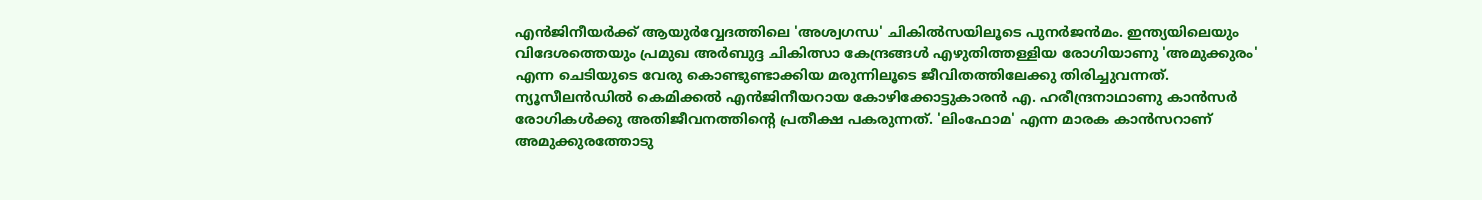എന്‍ജിനീയര്‍ക്ക് ആയുര്‍വ്വേദത്തിലെ 'അശ്വഗന്ധ' ചികില്‍സയിലൂടെ പുനര്‍ജന്‍മം. ഇന്ത്യയിലെയും വിദേശത്തെയും പ്രമുഖ അര്‍ബുദ്ദ ചികിത്സാ കേന്ദ്രങ്ങള്‍ എഴുതിത്തള്ളിയ രോഗിയാണു 'അമുക്കുരം' എന്ന ചെടിയുടെ വേരു കൊണ്ടുണ്ടാക്കിയ മരുന്നിലൂടെ ജീവിതത്തിലേക്കു തിരിച്ചുവന്നത്.
ന്യൂസീലന്‍ഡില്‍ കെമിക്കല്‍ എന്‍ജിനീയറായ കോഴിക്കോട്ടുകാരന്‍ എ. ഹരീന്ദ്രനാഥാണു കാന്‍സര്‍ രോഗികള്‍ക്കു അതിജീവനത്തിന്റെ പ്രതീക്ഷ പകരുന്നത്. 'ലിംഫോമ' എന്ന മാരക കാന്‍സറാണ് അമുക്കുരത്തോടു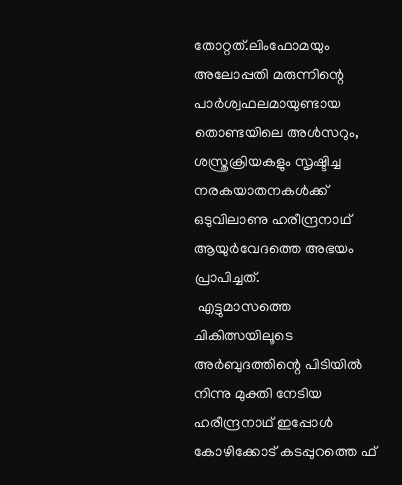തോറ്റത്.ലിംഫോമയും അലോപ്പതി മരുന്നിന്റെ പാര്‍ശ്വഫലമായുണ്ടായ തൊണ്ടയിലെ അള്‍സറും, ശസ്ത്രക്രിയകളും സൃഷ്ടിച്ച നരകയാതനകള്‍ക്ക് ഒടുവിലാണു ഹരീന്ദ്രനാഥ് ആയുര്‍വേദത്തെ അഭയം പ്രാപിച്ചത്.
 എട്ടുമാസത്തെ ചികിത്സയിലൂടെ അര്‍ബുദത്തിന്റെ പിടിയില്‍ നിന്നു മുക്തി നേടിയ ഹരീന്ദ്രനാഥ് ഇപ്പോള്‍ കോഴിക്കോട് കടപ്പുറത്തെ ഫ്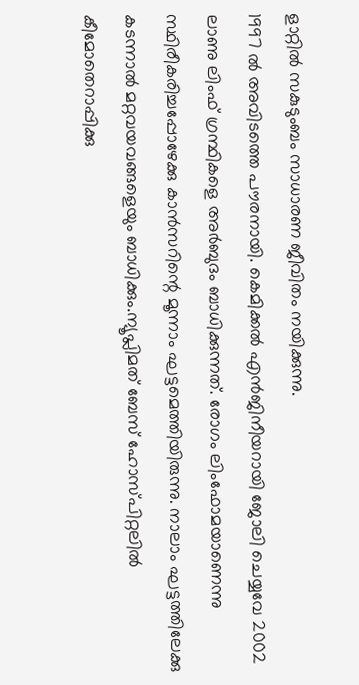ളാറ്റില്‍ സകുടുംബം സാധാരണ ജീവിതം നയിക്കുന്നു.
1997 ല്‍ അവിടത്തെ പൗരനായി. കെമിക്കല്‍ എന്‍ജിനീയറായി ജോലി ചെയ്യവേ 2002 ലാണു ലിംഫ് ഗ്രന്ഥികളെ അര്‍ബുദം ബാധിക്കുന്നത്. രോഗം ലിംഫോമയാണെന്നു സ്ഥിരീകരിച്ചപ്പോഴേക്കു കാന്‍സറിന്റെ മൂന്നാം ഘട്ടമെത്തിയിരുന്നു. നാലാം ഘട്ടത്തിലേക്കു കടന്നാല്‍ മറ്റവയവങ്ങളെയും ബാധിക്കും.ന്യൂപ്ലിമത് ബേസ് ഹോസ്പിറ്റലില്‍ കീമോതെറാപ്പിക്കു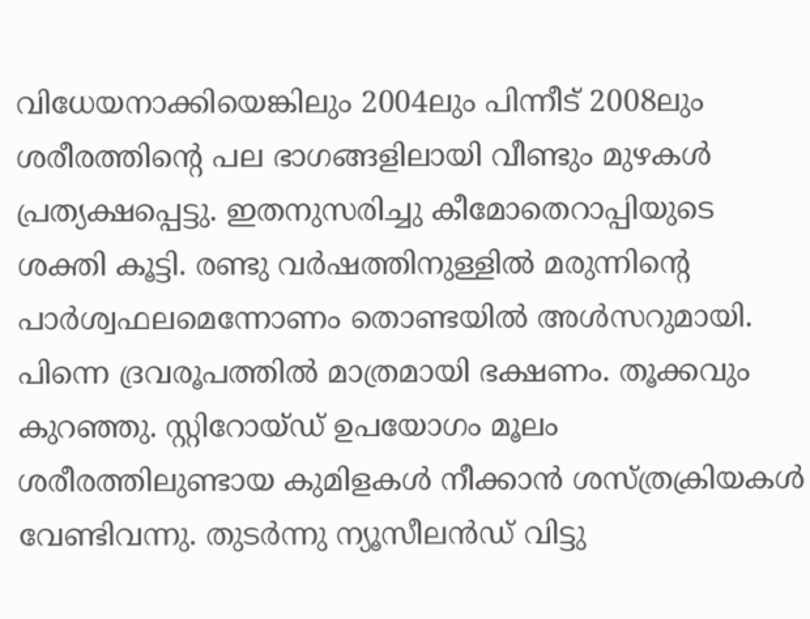വിധേയനാക്കിയെങ്കിലും 2004ലും പിന്നീട് 2008ലും ശരീരത്തിന്റെ പല ഭാഗങ്ങളിലായി വീണ്ടും മുഴകള്‍ പ്രത്യക്ഷപ്പെട്ടു. ഇതനുസരിച്ചു കീമോതെറാപ്പിയുടെ ശക്തി കൂട്ടി. രണ്ടു വര്‍ഷത്തിനുള്ളില്‍ മരുന്നിന്റെ പാര്‍ശ്വഫലമെന്നോണം തൊണ്ടയില്‍ അള്‍സറുമായി. പിന്നെ ദ്രവരൂപത്തില്‍ മാത്രമായി ഭക്ഷണം. തൂക്കവും കുറഞ്ഞു. സ്റ്റിറോയ്ഡ് ഉപയോഗം മൂലം ശരീരത്തിലുണ്ടായ കുമിളകള്‍ നീക്കാന്‍ ശസ്ത്രക്രിയകള്‍ വേണ്ടിവന്നു. തുടര്‍ന്നു ന്യൂസീലന്‍ഡ് വിട്ടു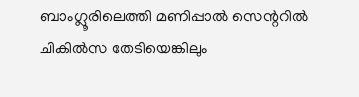ബാംഗ്ലൂരിലെത്തി മണിപ്പാല്‍ സെന്ററില്‍ ചികില്‍സ തേടിയെങ്കിലും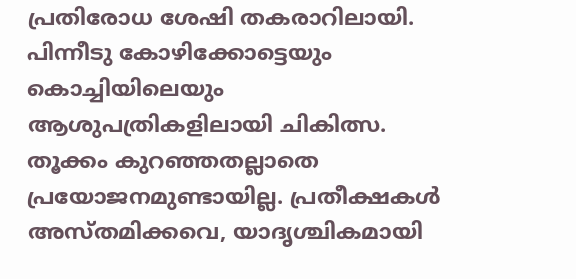പ്രതിരോധ ശേഷി തകരാറിലായി. പിന്നീടു കോഴിക്കോട്ടെയും കൊച്ചിയിലെയും ആശുപത്രികളിലായി ചികിത്സ. തൂക്കം കുറഞ്ഞതല്ലാതെ പ്രയോജനമുണ്ടായില്ല. പ്രതീക്ഷകള്‍ അസ്തമിക്കവെ, യാദൃശ്ചികമായി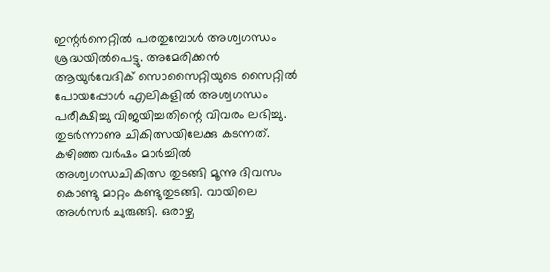ഇന്റര്‍നെറ്റില്‍ പരതുമ്പോള്‍ അശ്വഗന്ധം ശ്രദ്ധയില്‍പെട്ടു. അമേരിക്കന്‍ ആയുര്‍വേദിക് സൊസൈറ്റിയുടെ സൈറ്റില്‍ പോയപ്പോള്‍ എലികളില്‍ അശ്വഗന്ധം പരീക്ഷിച്ചു വിജയിച്ചതിന്റെ വിവരം ലഭിച്ചു. തുടര്‍ന്നാണു ചികിത്സയിലേക്കു കടന്നത്. കഴിഞ്ഞ വര്‍ഷം മാര്‍ച്ചില്‍ അശ്വഗന്ധചികിത്സ തുടങ്ങി മൂന്നു ദിവസം കൊണ്ടു മാറ്റം കണ്ടുതുടങ്ങി. വായിലെ അള്‍സര്‍ ചുരുങ്ങി. ഒരാഴ്ച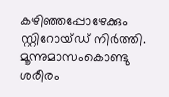കഴിഞ്ഞപ്പോഴേക്കും സ്റ്റിറോയ്ഡ് നിര്‍ത്തി. മൂന്നുമാസംകൊണ്ടു ശരീരം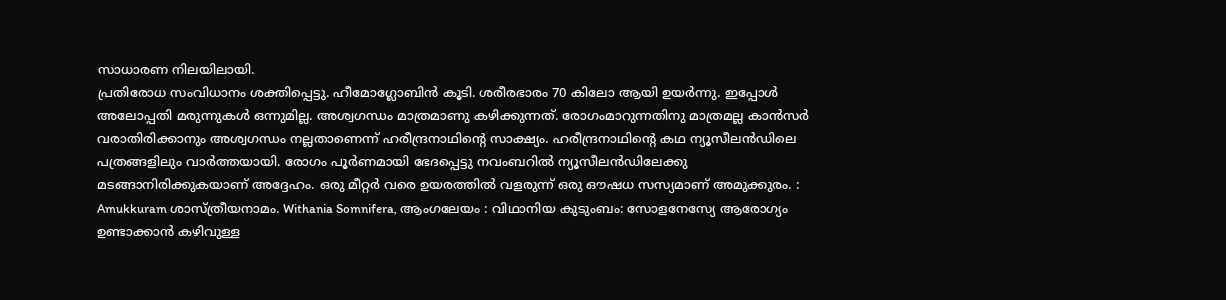സാധാരണ നിലയിലായി.
പ്രതിരോധ സംവിധാനം ശക്തിപ്പെട്ടു. ഹീമോഗ്ലോബിന്‍ കൂടി. ശരീരഭാരം 70 കിലോ ആയി ഉയര്‍ന്നു. ഇപ്പോള്‍ അലോപ്പതി മരുന്നുകള്‍ ഒന്നുമില്ല. അശ്വഗന്ധം മാത്രമാണു കഴിക്കുന്നത്. രോഗംമാറുന്നതിനു മാത്രമല്ല കാന്‍സര്‍ വരാതിരിക്കാനും അശ്വഗന്ധം നല്ലതാണെന്ന് ഹരീന്ദ്രനാഥിന്റെ സാക്ഷ്യം. ഹരീന്ദ്രനാഥിന്റെ കഥ ന്യൂസീലന്‍ഡിലെ പത്രങ്ങളിലും വാര്‍ത്തയായി. രോഗം പൂര്‍ണമായി ഭേദപ്പെട്ടു നവംബറില്‍ ന്യൂസീലന്‍ഡിലേക്കു മടങ്ങാനിരിക്കുകയാണ് അദ്ദേഹം. ഒരു മീറ്റര്‍ വരെ ഉയരത്തില്‍ വളരുന്ന് ഒരു ഔഷധ സസ്യമാണ് അമുക്കുരം. : Amukkuram ശാസ്ത്രീയനാമം. Withania Somnifera, ആംഗലേയം : വിഥാനിയ കുടുംബം: സോളനേസ്യേ ആരോഗ്യം ഉണ്ടാക്കാന്‍ കഴിവുള്ള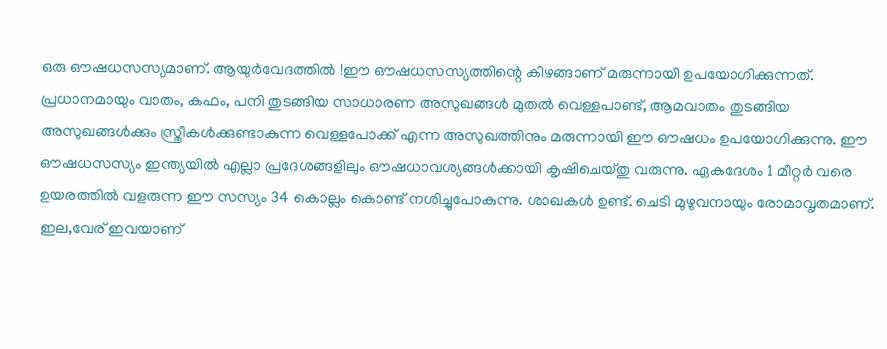ഒരു ഔഷധസസ്യമാണ്. ആയുര്‍വേദത്തില്‍ !ഈ ഔഷധസസ്യത്തിന്റെ കിഴങ്ങാണ് മരുന്നായി ഉപയോഗിക്കുന്നത്. പ്രധാനമായും വാതം, കഫം, പനി തുടങ്ങിയ സാധാരണ അസുഖങ്ങള്‍ മുതല്‍ വെള്ളപാണ്ട്, ആമവാതം തുടങ്ങിയ അസുഖങ്ങള്‍ക്കും സ്ത്രീകള്‍ക്കുണ്ടാകുന്ന വെള്ളപോക്ക് എന്ന അസുഖത്തിനും മരുന്നായി ഈ ഔഷധം ഉപയോഗിക്കുന്നു. ഈ ഔഷധസസ്യം ഇന്ത്യയില്‍ എല്ലാ പ്രദേശങ്ങളിലും ഔഷധാവശ്യങ്ങള്‍ക്കായി കൃഷിചെയ്തു വരുന്നു. ഏകദേശം 1 മീറ്റര്‍ വരെ ഉയരത്തില്‍ വളരുന്ന ഈ സസ്യം 34 കൊല്ലം കൊണ്ട് നശിച്ചുപോകുന്നു. ശാഖകള്‍ ഉണ്ട്. ചെടി മുഴുവനായും രോമാവൃതമാണ്. ഇല,വേര് ഇവയാണ്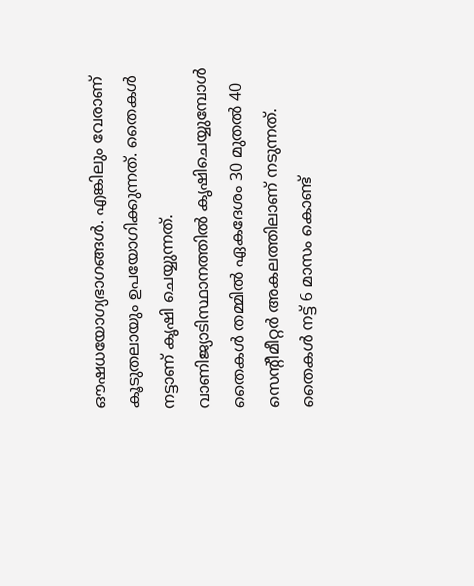ഔഷധയോഗ്യഭാഗങ്ങള്‍. എങ്കിലും വേരാണ് കൂടുതലായും ഉപയോഗിക്കുന്നത്. തൈകള്‍ നട്ടാണ് കൃഷി ചെയ്യുന്നത്. വാണിജ്യാടിസ്ഥാനത്തില്‍ കൃഷിചെയ്യുമ്പോള്‍ തൈകള്‍ തമ്മില്‍ ഏകദേശം 30 മുതല്‍ 40 സെന്റീമീറ്റര്‍ അകലത്തിലാണ് നടുന്നത്. തൈകള്‍ നട്ട് 6 മാസം കൊണ്ട്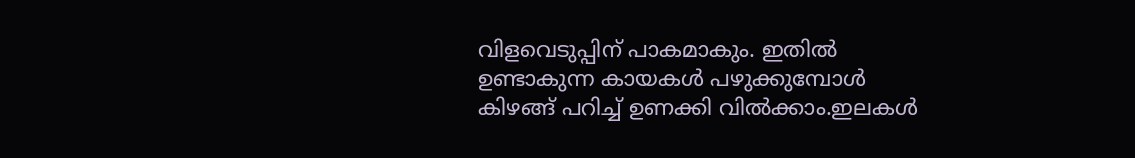വിളവെടുപ്പിന് പാകമാകും. ഇതില്‍ ഉണ്ടാകുന്ന കായകള്‍ പഴുക്കുമ്പോള്‍ കിഴങ്ങ് പറിച്ച് ഉണക്കി വില്‍ക്കാം.ഇലകള്‍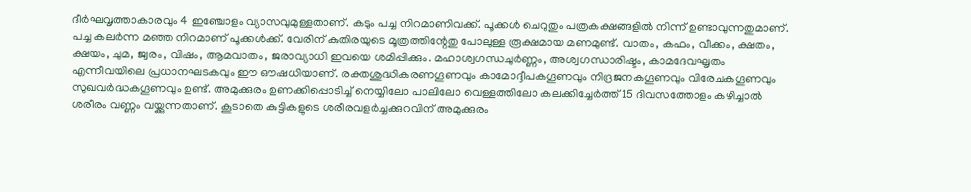ദീര്‍ഘവൃത്താകാരവും 4 ഇഞ്ചോളം വ്യാസവുമുള്ളതാണ്. കടും പച്ച നിറമാണിവക്ക്. പൂക്കള്‍ ചെറുതും പത്രകക്ഷങ്ങളില്‍ നിന്ന് ഉണ്ടാവുന്നതുമാണ്. പച്ച കലര്‍ന്ന മഞ്ഞ നിറമാണ് പൂക്കള്‍ക്ക്. വേരിന് കുതിരയുടെ മൂത്രത്തിന്റേതു പോലുള്ള രൂക്ഷമായ മണമുണ്ട്. വാതം, കഫം, വീക്കം, ക്ഷതം, ക്ഷയം, ചുമ, ജ്വരം, വിഷം, ആമവാതം, ജരാവ്യാധി ഇവയെ ശമിപ്പിക്കും. മഹാശ്വഗന്ധചുര്‍ണ്ണം, അശ്വഗന്ധാരിഷ്ടം, കാമദേവഘൃതം എന്നീവയിലെ പ്രധാനഘടകവും ഈ ഔഷധിയാണ്. രക്തശുദ്ധികരണഗൂണവും കാമോദ്ദീപകഗൂണവും നിദ്രജനകഗൂണവും വിരേചകഗൂണവും സുഖവര്‍ദ്ധകഗൂണവും ഉണ്ട്. അമുക്കുരം ഉണക്കിപ്പൊടിച്ച് നെയ്യിലോ പാലിലോ വെള്ളത്തിലോ കലക്കിച്ചേര്‍ത്ത് 15 ദിവസത്തോളം കഴിച്ചാല്‍ ശരീരം വണ്ണം വയ്ക്കുന്നതാണ്. കൂടാതെ കുട്ടികളുടെ ശരീരവളര്‍ച്ചക്കുറവിന് അമുക്കുരം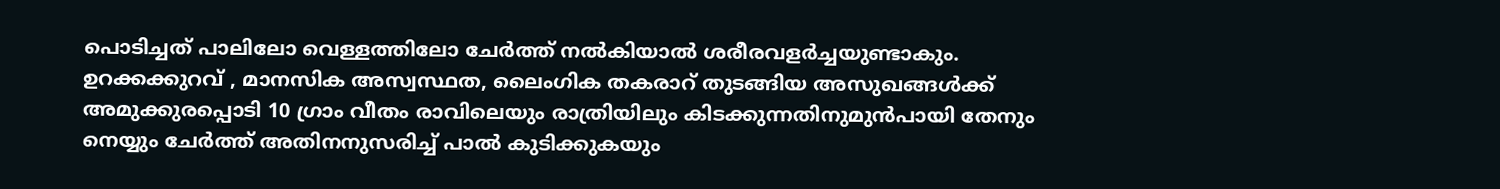പൊടിച്ചത് പാലിലോ വെള്ളത്തിലോ ചേര്‍ത്ത് നല്‍കിയാല്‍ ശരീരവളര്‍ച്ചയുണ്ടാകും. ഉറക്കക്കുറവ് , മാനസിക അസ്വസ്ഥത, ലൈംഗിക തകരാറ് തുടങ്ങിയ അസുഖങ്ങള്‍ക്ക് അമുക്കുരപ്പൊടി 10 ഗ്രാം വീതം രാവിലെയും രാത്രിയിലും കിടക്കുന്നതിനുമുന്‍പായി തേനും നെയ്യും ചേര്‍ത്ത് അതിനനുസരിച്ച് പാല്‍ കുടിക്കുകയും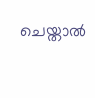ചെയ്താല്‍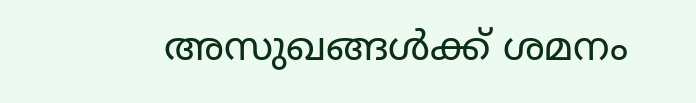അസുഖങ്ങള്‍ക്ക് ശമനം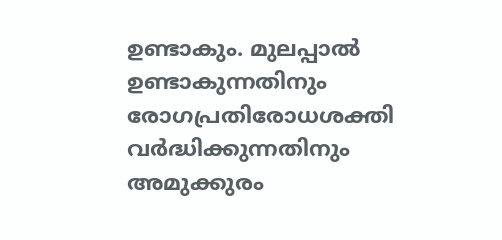ഉണ്ടാകും. മുലപ്പാല്‍ ഉണ്ടാകുന്നതിനും രോഗപ്രതിരോധശക്തി വര്‍ദ്ധിക്കുന്നതിനും അമുക്കുരം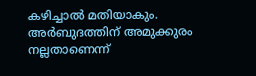കഴിച്ചാല്‍ മതിയാകും. അര്‍ബുദത്തിന് അമുക്കുരം നല്ലതാണെന്ന്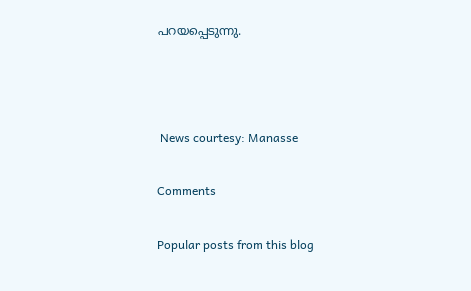പറയപ്പെടുന്നു.



 News courtesy: Manasse

Comments

Popular posts from this blog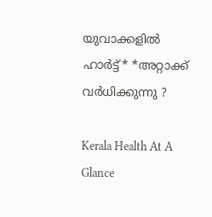യുവാക്കളിൽ ഹാര്‍ട്ട്* *അറ്റാക്ക് വര്‍ധിക്കുന്നു ?

Kerala Health At A Glance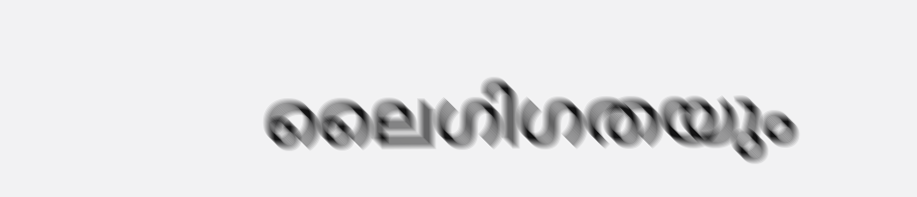ലൈഗിഗതയും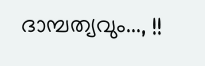ദാമ്പത്യവും..., !!